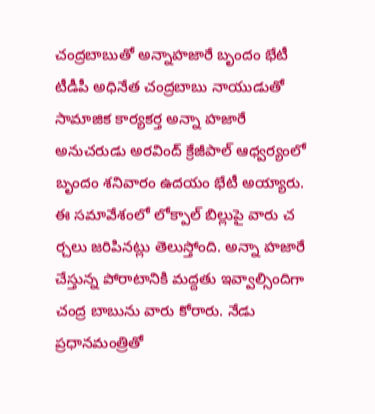చంద్రబాబుతో అన్నాహజారే బృందం భేటీ
టీడీపీ అధినేత చంద్రబాబు నాయుడుతో సామాజిక కార్యకర్త అన్నా హజారే అనుచరుడు అరవింద్ క్రేజీపాల్ ఆధ్వర్యంలో బృందం శనివారం ఉదయం భేటీ అయ్యారు. ఈ సమావేశంలో లోక్పాల్ బిల్లుపై వారు చ ర్చలు జరిపినట్లు తెలుస్తోంది. అన్నా హజారే చేస్తున్న పోరాటానికి మద్దతు ఇవ్వాల్సిందిగా చంద్ర బాబును వారు కోరారు. నేడు ప్రధానమంత్రితో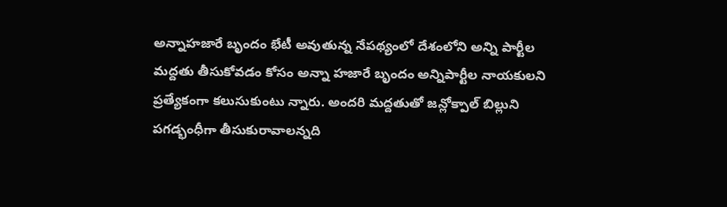అన్నాహజారే బృందం భేటీ అవుతున్న నేపథ్యంలో దేశంలోని అన్ని పార్టీల మద్దతు తీసుకోవడం కోసం అన్నా హజారే బృందం అన్నిపార్టీల నాయకులని ప్రత్యేకంగా కలుసుకుంటు న్నారు. అందరి మద్దతుతో జన్లోక్పాల్ బిల్లుని పగడ్భంధీగా తీసుకురావాలన్నది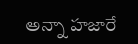అన్నా హజారే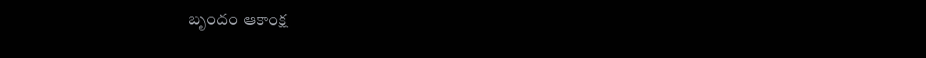బృందం ఆకాంక్ష